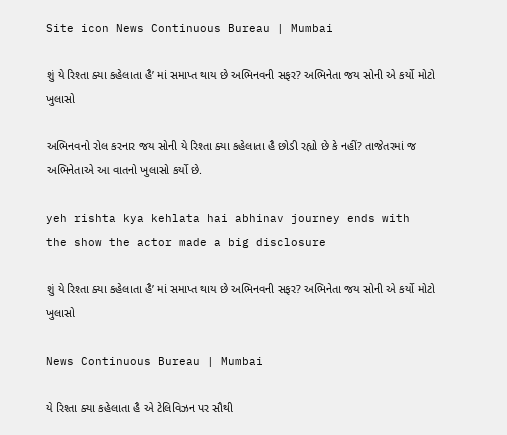Site icon News Continuous Bureau | Mumbai

શું યે રિશ્તા ક્યા કહેલાતા હૈ’ માં સમાપ્ત થાય છે અભિનવની સફર? અભિનેતા જય સોની એ કર્યો મોટો ખુલાસો

અભિનવનો રોલ કરનાર જય સોની યે રિશ્તા ક્યા કહેલાતા હૈ છોડી રહ્યો છે કે નહીં? તાજેતરમાં જ અભિનેતાએ આ વાતનો ખુલાસો કર્યો છે.

yeh rishta kya kehlata hai abhinav journey ends with the show the actor made a big disclosure

શું યે રિશ્તા ક્યા કહેલાતા હૈ’ માં સમાપ્ત થાય છે અભિનવની સફર? અભિનેતા જય સોની એ કર્યો મોટો ખુલાસો

News Continuous Bureau | Mumbai

યે રિશ્તા ક્યા કહેલાતા હૈ એ ટેલિવિઝન પર સૌથી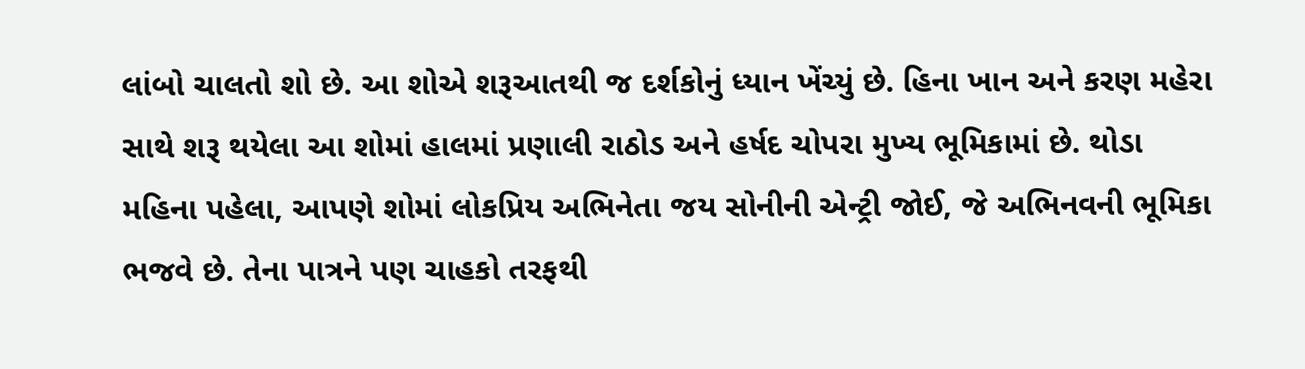લાંબો ચાલતો શો છે. આ શોએ શરૂઆતથી જ દર્શકોનું ધ્યાન ખેંચ્યું છે. હિના ખાન અને કરણ મહેરા સાથે શરૂ થયેલા આ શોમાં હાલમાં પ્રણાલી રાઠોડ અને હર્ષદ ચોપરા મુખ્ય ભૂમિકામાં છે. થોડા મહિના પહેલા, આપણે શોમાં લોકપ્રિય અભિનેતા જય સોનીની એન્ટ્રી જોઈ, જે અભિનવની ભૂમિકા ભજવે છે. તેના પાત્રને પણ ચાહકો તરફથી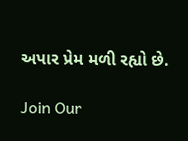અપાર પ્રેમ મળી રહ્યો છે.

Join Our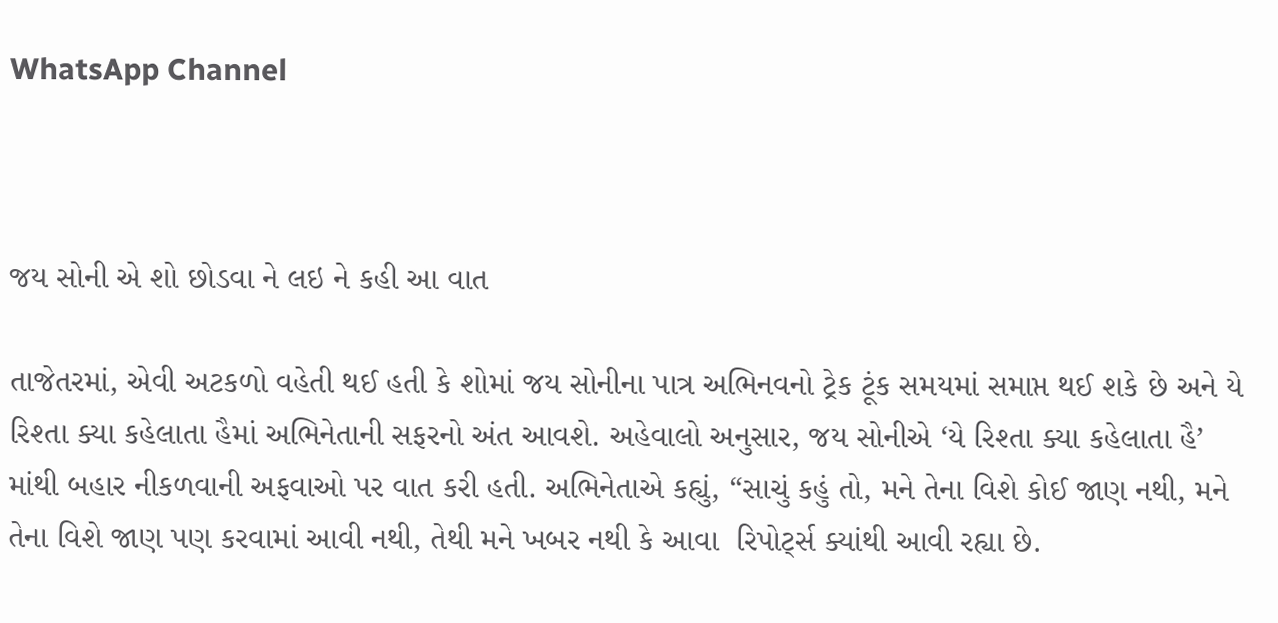WhatsApp Channel



જય સોની એ શો છોડવા ને લઇ ને કહી આ વાત

તાજેતરમાં, એવી અટકળો વહેતી થઈ હતી કે શોમાં જય સોનીના પાત્ર અભિનવનો ટ્રેક ટૂંક સમયમાં સમાપ્ત થઈ શકે છે અને યે રિશ્તા ક્યા કહેલાતા હૈમાં અભિનેતાની સફરનો અંત આવશે. અહેવાલો અનુસાર, જય સોનીએ ‘યે રિશ્તા ક્યા કહેલાતા હૈ’ માંથી બહાર નીકળવાની અફવાઓ પર વાત કરી હતી. અભિનેતાએ કહ્યું, “સાચું કહું તો, મને તેના વિશે કોઈ જાણ નથી, મને તેના વિશે જાણ પણ કરવામાં આવી નથી, તેથી મને ખબર નથી કે આવા  રિપોર્ટ્સ ક્યાંથી આવી રહ્યા છે.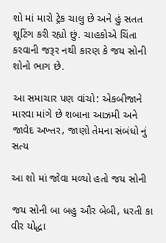શો માં મારો ટ્રેક ચાલુ છે અને હું સતત શૂટિંગ કરી રહ્યો છું. ચાહકોએ ચિંતા કરવાની જરૂર નથી કારણ કે જય સોની શોનો ભાગ છે.

આ સમાચાર પણ વાંચો: એકબીજાને મારવા માંગે છે શબાના આઝમી અને જાવેદ અખ્તર, જાણો તેમના સંબંધો નું સત્ય

આ શો માં જોવા મળ્યો હતો જય સોની

જય સોની બા બહુ ઔર બેબી, ધરતી કા વીર યોદ્ધા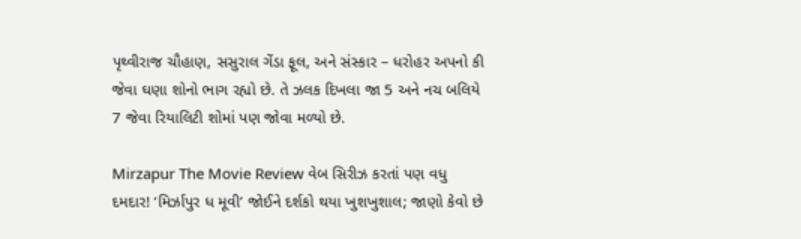પૃથ્વીરાજ ચૌહાણ, સસુરાલ ગેંડા ફૂલ, અને સંસ્કાર – ધરોહર અપનો કી જેવા ઘણા શોનો ભાગ રહ્યો છે. તે ઝલક દિખલા જા 5 અને નચ બલિયે 7 જેવા રિયાલિટી શોમાં પણ જોવા મળ્યો છે.

Mirzapur The Movie Review વેબ સિરીઝ કરતાં પણ વધુ દમદાર! ‘મિર્ઝાપુર ધ મૂવી’ જોઈને દર્શકો થયા ખુશખુશાલ; જાણો કેવો છે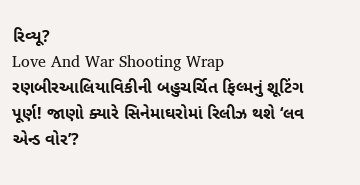રિવ્યૂ?
Love And War Shooting Wrap રણબીરઆલિયાવિકીની બહુચર્ચિત ફિલ્મનું શૂટિંગ પૂર્ણ! જાણો ક્યારે સિનેમાઘરોમાં રિલીઝ થશે ‘લવ એન્ડ વોર’?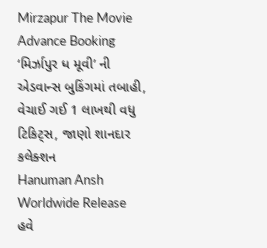Mirzapur The Movie Advance Booking ‘મિર્ઝાપુર ધ મૂવી’ ની એડવાન્સ બુકિંગમાં તબાહી, વેચાઈ ગઈ 1 લાખથી વધુ ટિકિટ્સ, જાણો શાનદાર કલેક્શન
Hanuman Ansh Worldwide Release હવે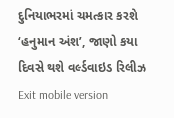દુનિયાભરમાં ચમત્કાર કરશે ‘હનુમાન અંશ’, જાણો કયા દિવસે થશે વર્લ્ડવાઇડ રિલીઝ
Exit mobile version